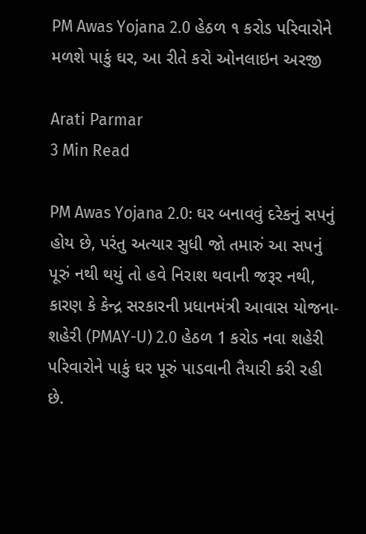PM Awas Yojana 2.0 હેઠળ ૧ કરોડ પરિવારોને મળશે પાકું ઘર, આ રીતે કરો ઓનલાઇન અરજી

Arati Parmar
3 Min Read

PM Awas Yojana 2.0: ઘર બનાવવું દરેકનું સપનું હોય છે, પરંતુ અત્યાર સુધી જો તમારું આ સપનું પૂરું નથી થયું તો હવે નિરાશ થવાની જરૂર નથી, કારણ કે કેન્દ્ર સરકારની પ્રધાનમંત્રી આવાસ યોજના-શહેરી (PMAY-U) 2.0 હેઠળ 1 કરોડ નવા શહેરી પરિવારોને પાકું ઘર પૂરું પાડવાની તૈયારી કરી રહી છે.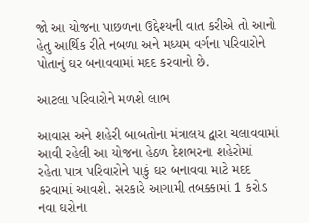જો આ યોજના પાછળના ઉદ્દેશ્યની વાત કરીએ તો આનો હેતુ આર્થિક રીતે નબળા અને મધ્યમ વર્ગના પરિવારોને પોતાનું ઘર બનાવવામાં મદદ કરવાનો છે.

આટલા પરિવારોને મળશે લાભ

આવાસ અને શહેરી બાબતોના મંત્રાલય દ્વારા ચલાવવામાં આવી રહેલી આ યોજના હેઠળ દેશભરના શહેરોમાં રહેતા પાત્ર પરિવારોને પાકું ઘર બનાવવા માટે મદદ કરવામાં આવશે. સરકારે આગામી તબક્કામાં 1 કરોડ નવા ઘરોના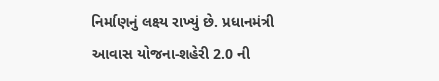નિર્માણનું લક્ષ્ય રાખ્યું છે. પ્રધાનમંત્રી આવાસ યોજના-શહેરી 2.0 ની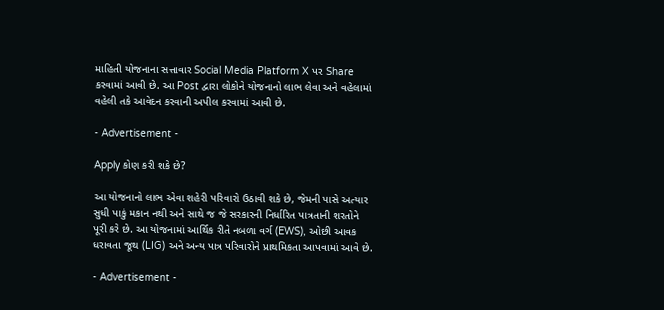માહિતી યોજનાના સત્તાવાર Social Media Platform X પર Share કરવામાં આવી છે. આ Post દ્વારા લોકોને યોજનાનો લાભ લેવા અને વહેલામાં વહેલી તકે આવેદન કરવાની અપીલ કરવામાં આવી છે.

- Advertisement -

Apply કોણ કરી શકે છે?

આ યોજનાનો લાભ એવા શહેરી પરિવારો ઉઠાવી શકે છે, જેમની પાસે અત્યાર સુધી પાકું મકાન નથી અને સાથે જ જે સરકારની નિર્ધારિત પાત્રતાની શરતોને પૂરી કરે છે. આ યોજનામાં આર્થિક રીતે નબળા વર્ગ (EWS), ઓછી આવક ધરાવતા જૂથ (LIG) અને અન્ય પાત્ર પરિવારોને પ્રાથમિકતા આપવામાં આવે છે.

- Advertisement -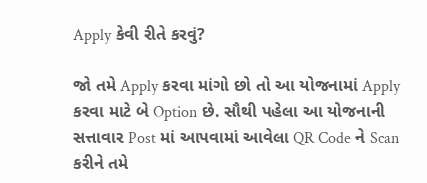Apply કેવી રીતે કરવું?

જો તમે Apply કરવા માંગો છો તો આ યોજનામાં Apply કરવા માટે બે Option છે. સૌથી પહેલા આ યોજનાની સત્તાવાર Post માં આપવામાં આવેલા QR Code ને Scan કરીને તમે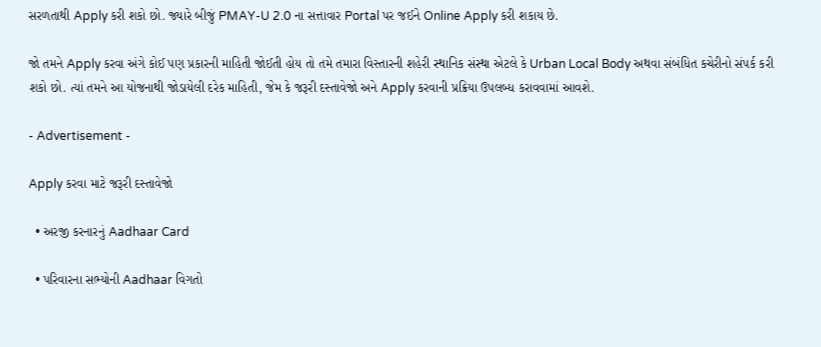સરળતાથી Apply કરી શકો છો. જ્યારે બીજું PMAY-U 2.0 ના સત્તાવાર Portal પર જઈને Online Apply કરી શકાય છે.

જો તમને Apply કરવા અંગે કોઈ પણ પ્રકારની માહિતી જોઈતી હોય તો તમે તમારા વિસ્તારની શહેરી સ્થાનિક સંસ્થા એટલે કે Urban Local Body અથવા સંબંધિત કચેરીનો સંપર્ક કરી શકો છો. ત્યાં તમને આ યોજનાથી જોડાયેલી દરેક માહિતી, જેમ કે જરૂરી દસ્તાવેજો અને Apply કરવાની પ્રક્રિયા ઉપલબ્ધ કરાવવામાં આવશે.

- Advertisement -

Apply કરવા માટે જરૂરી દસ્તાવેજો

  • અરજી કરનારનું Aadhaar Card

  • પરિવારના સભ્યોની Aadhaar વિગતો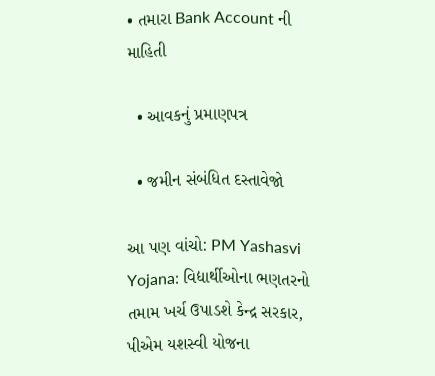• તમારા Bank Account ની માહિતી

  • આવકનું પ્રમાણપત્ર

  • જમીન સંબંધિત દસ્તાવેજો

આ પણ વાંચો: PM Yashasvi Yojana: વિદ્યાર્થીઓના ભણતરનો તમામ ખર્ચ ઉપાડશે કેન્દ્ર સરકાર, પીએમ યશસ્વી યોજના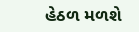હેઠળ મળશે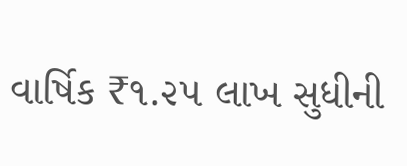વાર્ષિક ₹૧.૨૫ લાખ સુધીની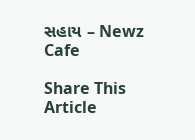સહાય – Newz Cafe

Share This Article